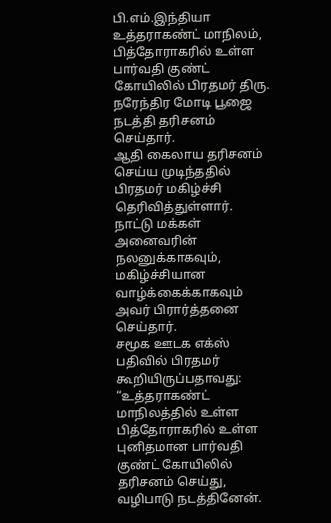பி.எம்.இந்தியா
உத்தராகண்ட் மாநிலம், பித்தோராகரில் உள்ள பார்வதி குண்ட் கோயிலில் பிரதமர் திரு. நரேந்திர மோடி பூஜை நடத்தி தரிசனம் செய்தார்.
ஆதி கைலாய தரிசனம் செய்ய முடிந்ததில் பிரதமர் மகிழ்ச்சி தெரிவித்துள்ளார். நாட்டு மக்கள் அனைவரின் நலனுக்காகவும், மகிழ்ச்சியான வாழ்க்கைக்காகவும் அவர் பிரார்த்தனை செய்தார்.
சமூக ஊடக எக்ஸ் பதிவில் பிரதமர் கூறியிருப்பதாவது:
“உத்தராகண்ட் மாநிலத்தில் உள்ள பித்தோராகரில் உள்ள புனிதமான பார்வதி குண்ட் கோயிலில் தரிசனம் செய்து, வழிபாடு நடத்தினேன்.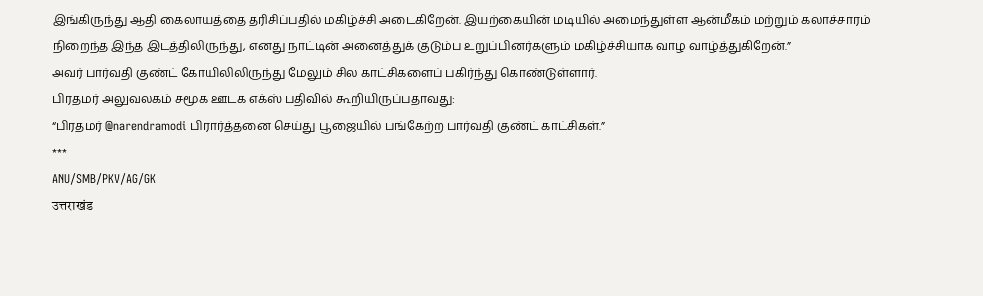இங்கிருந்து ஆதி கைலாயத்தை தரிசிப்பதில் மகிழ்ச்சி அடைகிறேன். இயற்கையின் மடியில் அமைந்துள்ள ஆன்மீகம் மற்றும் கலாச்சாரம் நிறைந்த இந்த இடத்திலிருந்து, எனது நாட்டின் அனைத்துக் குடும்ப உறுப்பினர்களும் மகிழ்ச்சியாக வாழ வாழ்த்துகிறேன்.”
அவர் பார்வதி குண்ட் கோயிலிலிருந்து மேலும் சில காட்சிகளைப் பகிர்ந்து கொண்டுள்ளார்.
பிரதமர் அலுவலகம் சமூக ஊடக எக்ஸ் பதிவில் கூறியிருப்பதாவது:
“பிரதமர் @narendramodi பிரார்த்தனை செய்து பூஜையில் பங்கேற்ற பார்வதி குண்ட் காட்சிகள்.”
***
ANU/SMB/PKV/AG/GK
उत्तराखंड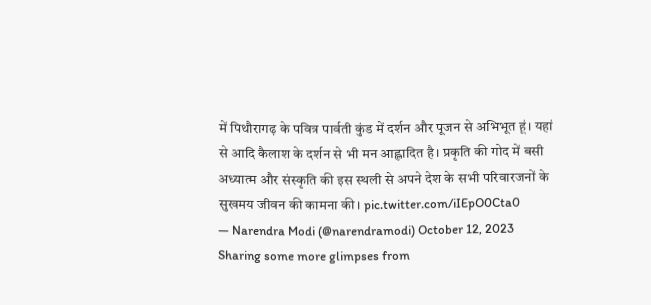में पिथौरागढ़ के पवित्र पार्वती कुंड में दर्शन और पूजन से अभिभूत हूं। यहां से आदि कैलाश के दर्शन से भी मन आह्लादित है। प्रकृति की गोद में बसी अध्यात्म और संस्कृति की इस स्थली से अपने देश के सभी परिवारजनों के सुखमय जीवन की कामना की। pic.twitter.com/iIEpO0Cta0
— Narendra Modi (@narendramodi) October 12, 2023
Sharing some more glimpses from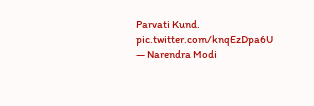Parvati Kund. pic.twitter.com/knqEzDpa6U
— Narendra Modi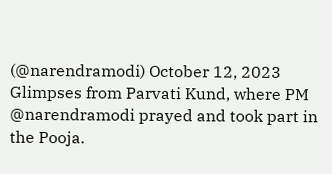(@narendramodi) October 12, 2023
Glimpses from Parvati Kund, where PM @narendramodi prayed and took part in the Pooja.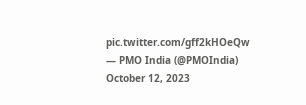pic.twitter.com/gff2kHOeQw
— PMO India (@PMOIndia) October 12, 2023